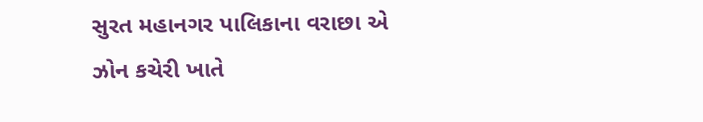સુરત મહાનગર પાલિકાના વરાછા એ ઝોન કચેરી ખાતે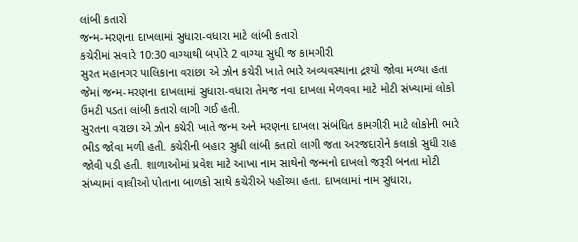લાંબી કતારો
જન્મ-મરણના દાખલામાં સુધારા-વધારા માટે લાંબી કતારો
કચેરીમાં સવારે 10:30 વાગ્યાથી બપોરે 2 વાગ્યા સુધી જ કામગીરી
સુરત મહાનગર પાલિકાના વરાછા એ ઝોન કચેરી ખાતે ભારે અવ્યવસ્થાના દ્રશ્યો જોવા મળ્યા હતા જેમાં જન્મ-મરણના દાખલામાં સુધારા-વધારા તેમજ નવા દાખલા મેળવવા માટે મોટી સંખ્યામાં લોકો ઉમટી પડતા લાંબી કતારો લાગી ગઈ હતી.
સુરતના વરાછા એ ઝોન કચેરી ખાતે જન્મ અને મરણના દાખલા સંબંધિત કામગીરી માટે લોકોની ભારે ભીડ જોવા મળી હતી. કચેરીની બહાર સુધી લાંબી કતારો લાગી જતા અરજદારોને કલાકો સુધી રાહ જોવી પડી હતી. શાળાઓમાં પ્રવેશ માટે આખા નામ સાથેનો જન્મનો દાખલો જરૂરી બનતા મોટી સંખ્યામાં વાલીઓ પોતાના બાળકો સાથે કચેરીએ પહોંચ્યા હતા. દાખલામાં નામ સુધારા,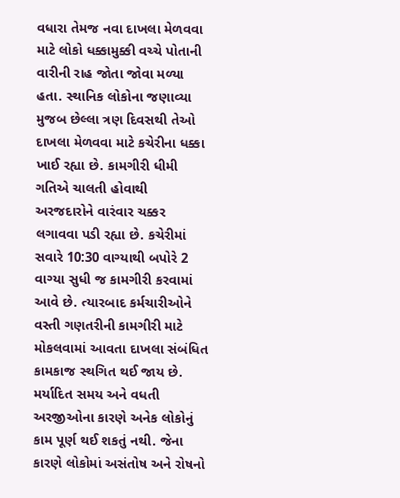વધારા તેમજ નવા દાખલા મેળવવા માટે લોકો ધક્કામુક્કી વચ્ચે પોતાની વારીની રાહ જોતા જોવા મળ્યા હતા. સ્થાનિક લોકોના જણાવ્યા મુજબ છેલ્લા ત્રણ દિવસથી તેઓ દાખલા મેળવવા માટે કચેરીના ધક્કા ખાઈ રહ્યા છે. કામગીરી ધીમી ગતિએ ચાલતી હોવાથી અરજદારોને વારંવાર ચક્કર લગાવવા પડી રહ્યા છે. કચેરીમાં સવારે 10:30 વાગ્યાથી બપોરે 2 વાગ્યા સુધી જ કામગીરી કરવામાં આવે છે. ત્યારબાદ કર્મચારીઓને વસ્તી ગણતરીની કામગીરી માટે મોકલવામાં આવતા દાખલા સંબંધિત કામકાજ સ્થગિત થઈ જાય છે. મર્યાદિત સમય અને વધતી અરજીઓના કારણે અનેક લોકોનું કામ પૂર્ણ થઈ શકતું નથી. જેના કારણે લોકોમાં અસંતોષ અને રોષનો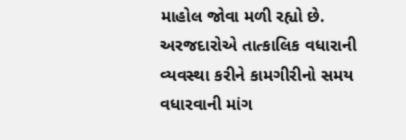માહોલ જોવા મળી રહ્યો છે. અરજદારોએ તાત્કાલિક વધારાની વ્યવસ્થા કરીને કામગીરીનો સમય વધારવાની માંગ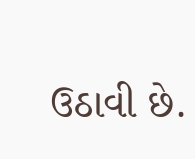ઉઠાવી છે.